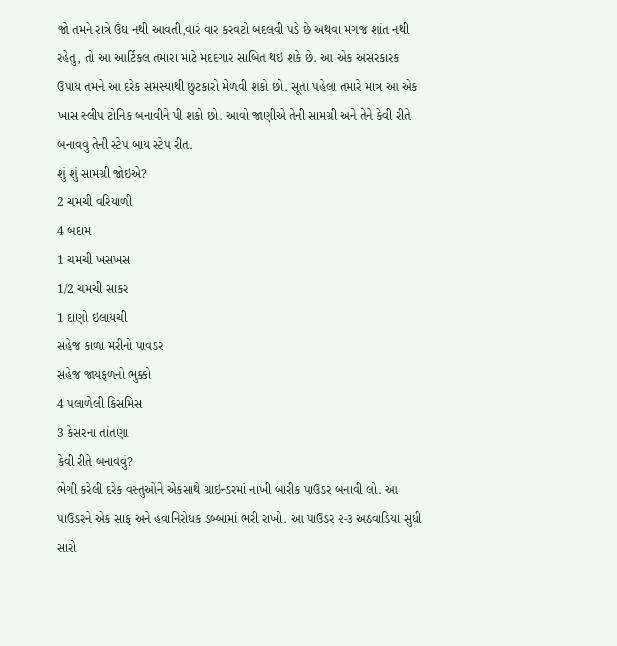જો તમને રાત્રે ઉંઘ નથી આવતી,વારં વાર કરવટો બદલવી પડે છે અથવા મગજ શાંત નથી રહેતુ, તો આ આર્ટિકલ તમારા માટે મદદગાર સાબિત થઇ શકે છે. આ એક અસરકારક ઉપાય તમને આ દરેક સમસ્યાથી છુટકારો મેળવી શકો છો. સૂતા પહેલા તમારે માત્ર આ એક ખાસ સ્લીપ ટોનિક બનાવીને પી શકો છો. આવો જાણીએ તેની સામગ્રી અને તેને કેવી રીતે બનાવવુ તેની સ્ટેપ બાય સ્ટેપ રીત.
શું શું સામગ્રી જોઇએ?
2 ચમચી વરિયાળી
4 બદામ
1 ચમચી ખસખસ
1/2 ચમચી સાકર
1 દાણો ઇલાયચી
સહેજ કાળા મરીનો પાવડર
સહેજ જાયફળનો ભુક્કો
4 પલાળેલી કિસમિસ
3 કેસરના તાંતણા
કેવી રીતે બનાવવું?
ભેગી કરેલી દરેક વસ્તુઓને એકસાથે ગ્રાઇન્ડરમાં નાખી બારીક પાઉડર બનાવી લો. આ પાઉડરને એક સાફ અને હવાનિરોધક ડબ્બામાં ભરી રાખો. આ પાઉડર ૨-૩ અઠવાડિયા સુધી સારો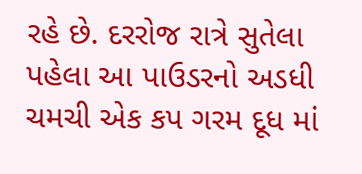રહે છે. દરરોજ રાત્રે સુતેલા પહેલા આ પાઉડરનો અડધી ચમચી એક કપ ગરમ દૂધ માં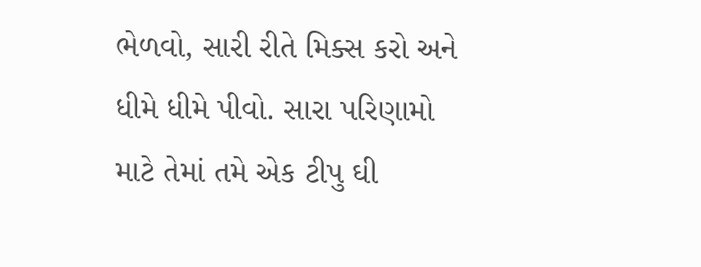ભેળવો, સારી રીતે મિક્સ કરો અને ધીમે ધીમે પીવો. સારા પરિણામો માટે તેમાં તમે એક ટીપુ ઘી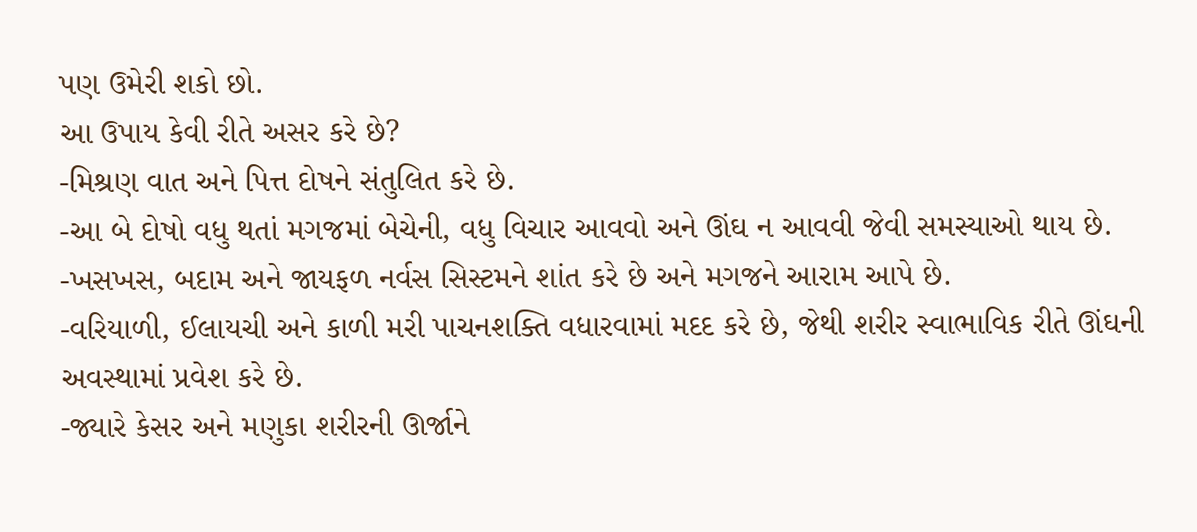પણ ઉમેરી શકો છો.
આ ઉપાય કેવી રીતે અસર કરે છે?
-મિશ્રણ વાત અને પિત્ત દોષને સંતુલિત કરે છે.
-આ બે દોષો વધુ થતાં મગજમાં બેચેની, વધુ વિચાર આવવો અને ઊંઘ ન આવવી જેવી સમસ્યાઓ થાય છે.
-ખસખસ, બદામ અને જાયફળ નર્વસ સિસ્ટમને શાંત કરે છે અને મગજને આરામ આપે છે.
-વરિયાળી, ઈલાયચી અને કાળી મરી પાચનશક્તિ વધારવામાં મદદ કરે છે, જેથી શરીર સ્વાભાવિક રીતે ઊંઘની અવસ્થામાં પ્રવેશ કરે છે.
-જ્યારે કેસર અને મણુકા શરીરની ઊર્જાને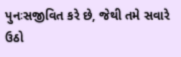પુનઃસજીવિત કરે છે, જેથી તમે સવારે ઉઠો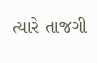ત્યારે તાજગી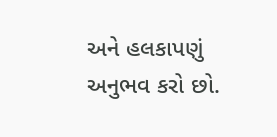અને હલકાપણું અનુભવ કરો છો.